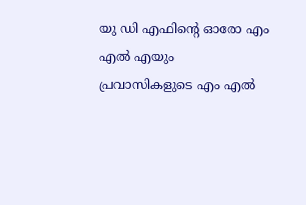യു ഡി എഫിന്റെ ഓരോ എം എല്‍ എയും പ്രവാസികളുടെ എം എല്‍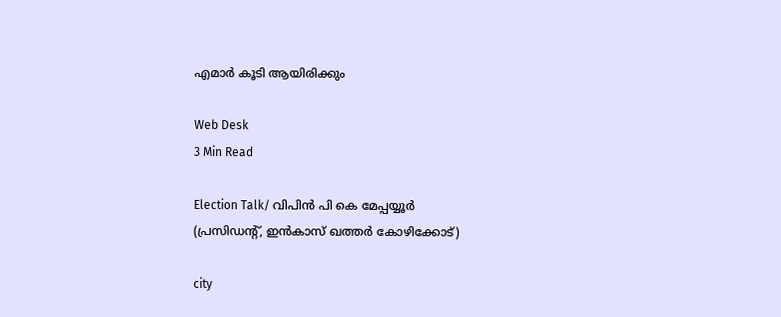എമാര്‍ കൂടി ആയിരിക്കും

Web Desk
3 Min Read

Election Talk/ വിപിന്‍ പി കെ മേപ്പയ്യൂര്‍
(പ്രസിഡന്റ്, ഇന്‍കാസ് ഖത്തര്‍ കോഴിക്കോട്)

city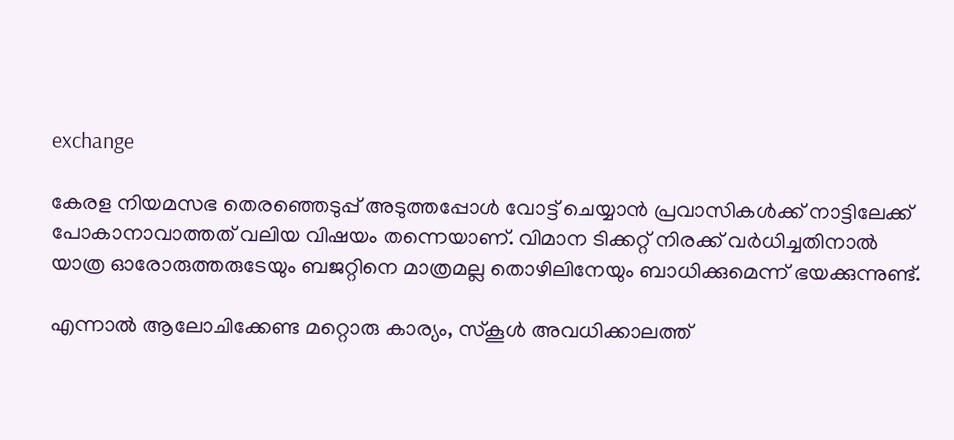exchange

കേരള നിയമസഭ തെരഞ്ഞെടുപ്പ് അടുത്തപ്പോള്‍ വോട്ട് ചെയ്യാന്‍ പ്രവാസികള്‍ക്ക് നാട്ടിലേക്ക് പോകാനാവാത്തത് വലിയ വിഷയം തന്നെയാണ്. വിമാന ടിക്കറ്റ് നിരക്ക് വര്‍ധിച്ചതിനാല്‍ യാത്ര ഓരോരുത്തരുടേയും ബജറ്റിനെ മാത്രമല്ല തൊഴിലിനേയും ബാധിക്കുമെന്ന് ഭയക്കുന്നുണ്ട്.

എന്നാല്‍ ആലോചിക്കേണ്ട മറ്റൊരു കാര്യം, സ്‌കൂള്‍ അവധിക്കാലത്ത്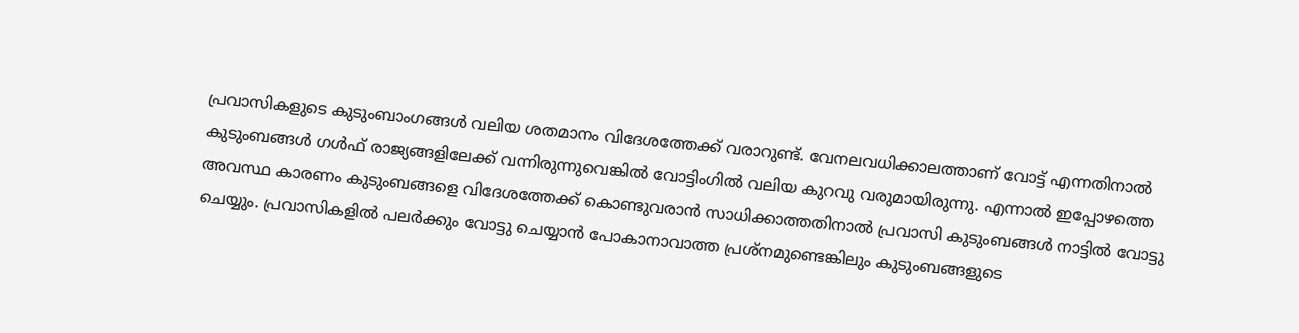പ്രവാസികളുടെ കുടുംബാംഗങ്ങള്‍ വലിയ ശതമാനം വിദേശത്തേക്ക് വരാറുണ്ട്. വേനലവധിക്കാലത്താണ് വോട്ട് എന്നതിനാല്‍ കുടുംബങ്ങള്‍ ഗള്‍ഫ് രാജ്യങ്ങളിലേക്ക് വന്നിരുന്നുവെങ്കില്‍ വോട്ടിംഗില്‍ വലിയ കുറവു വരുമായിരുന്നു. എന്നാല്‍ ഇപ്പോഴത്തെ അവസ്ഥ കാരണം കുടുംബങ്ങളെ വിദേശത്തേക്ക് കൊണ്ടുവരാന്‍ സാധിക്കാത്തതിനാല്‍ പ്രവാസി കുടുംബങ്ങള്‍ നാട്ടില്‍ വോട്ടു ചെയ്യും. പ്രവാസികളില്‍ പലര്‍ക്കും വോട്ടു ചെയ്യാന്‍ പോകാനാവാത്ത പ്രശ്‌നമുണ്ടെങ്കിലും കുടുംബങ്ങളുടെ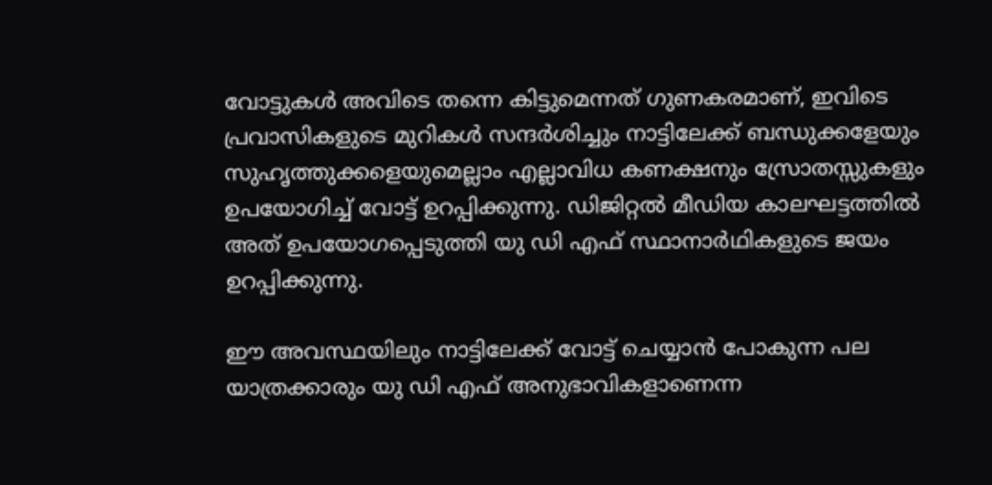വോട്ടുകള്‍ അവിടെ തന്നെ കിട്ടുമെന്നത് ഗുണകരമാണ്, ഇവിടെ പ്രവാസികളുടെ മുറികള്‍ സന്ദര്‍ശിച്ചും നാട്ടിലേക്ക് ബന്ധുക്കളേയും സുഹൃത്തുക്കളെയുമെല്ലാം എല്ലാവിധ കണക്ഷനും സ്രോതസ്സുകളും ഉപയോഗിച്ച് വോട്ട് ഉറപ്പിക്കുന്നു. ഡിജിറ്റല്‍ മീഡിയ കാലഘട്ടത്തില്‍ അത് ഉപയോഗപ്പെടുത്തി യു ഡി എഫ് സ്ഥാനാര്‍ഥികളുടെ ജയം ഉറപ്പിക്കുന്നു.

ഈ അവസ്ഥയിലും നാട്ടിലേക്ക് വോട്ട് ചെയ്യാന്‍ പോകുന്ന പല യാത്രക്കാരും യു ഡി എഫ് അനുഭാവികളാണെന്ന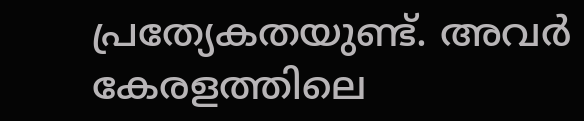പ്രത്യേകതയുണ്ട്. അവര്‍ കേരളത്തിലെ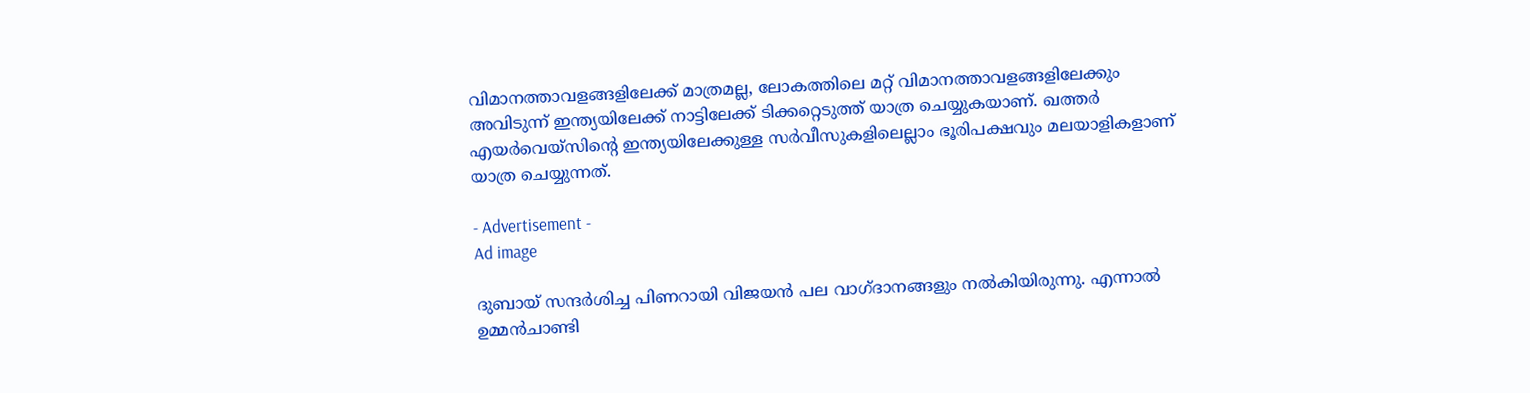വിമാനത്താവളങ്ങളിലേക്ക് മാത്രമല്ല, ലോകത്തിലെ മറ്റ് വിമാനത്താവളങ്ങളിലേക്കും അവിടുന്ന് ഇന്ത്യയിലേക്ക് നാട്ടിലേക്ക് ടിക്കറ്റെടുത്ത് യാത്ര ചെയ്യുകയാണ്. ഖത്തര്‍ എയര്‍വെയ്‌സിന്റെ ഇന്ത്യയിലേക്കുള്ള സര്‍വീസുകളിലെല്ലാം ഭൂരിപക്ഷവും മലയാളികളാണ് യാത്ര ചെയ്യുന്നത്.

- Advertisement -
Ad image

ദുബായ് സന്ദര്‍ശിച്ച പിണറായി വിജയന്‍ പല വാഗ്ദാനങ്ങളും നല്‍കിയിരുന്നു. എന്നാല്‍ ഉമ്മന്‍ചാണ്ടി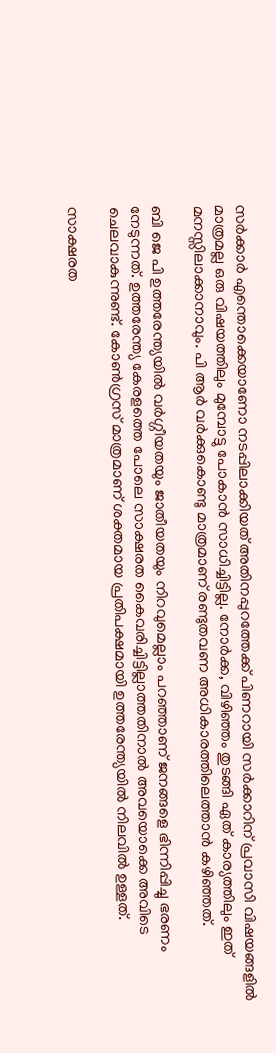സര്‍ക്കാര്‍ എന്തൊക്കെയാണോ നടപ്പിലാക്കിയത് അതിനപ്പുറത്തേക്ക് പിണറായി സര്‍ക്കാറിന് പ്രവാസി വിഷയങ്ങളില്‍ മാത്രമല്ല ഒരു വിഷയത്തിലും മുമ്പോട്ടു പോകാന്‍ സാധിച്ചിട്ടില്ല. നോര്‍ക്ക, വിഴിഞ്ഞം തുടങ്ങി ഏത് കാര്യത്തിലും ഇത് മനസ്സിലാക്കാനാവും. പി ആര്‍ വര്‍ക്കുകൊണ്ടു മാത്രമാണ് രണ്ടുതവണ അധികാരത്തിലെത്താന്‍ കഴിഞ്ഞത്.

ബി ജെ പി ഉത്തരേന്ത്യയില്‍ വര്‍ഗ്ഗീയതയും ജാതീയതയും നിറവുമെല്ലാം പറഞ്ഞാണ് ജനങ്ങളെ ഭിന്നിപ്പിച്ചു ഭരണം നേടുന്നത്. ഉത്തരേന്ത്യ കേരളത്തെ പോലെ സാക്ഷരത കൈവരിച്ചിട്ടില്ലാത്തതിനാല്‍ അവയൊക്കെ അവിടെ ചെലവാകുന്നുണ്ട്. കോണ്‍ഗ്രസ് മാത്രമാണ് ശക്തമായ പ്രതിപക്ഷമായി ഉത്തരേന്ത്യയില്‍ നിലവില്‍ ഉള്ളത്.

സാക്ഷരത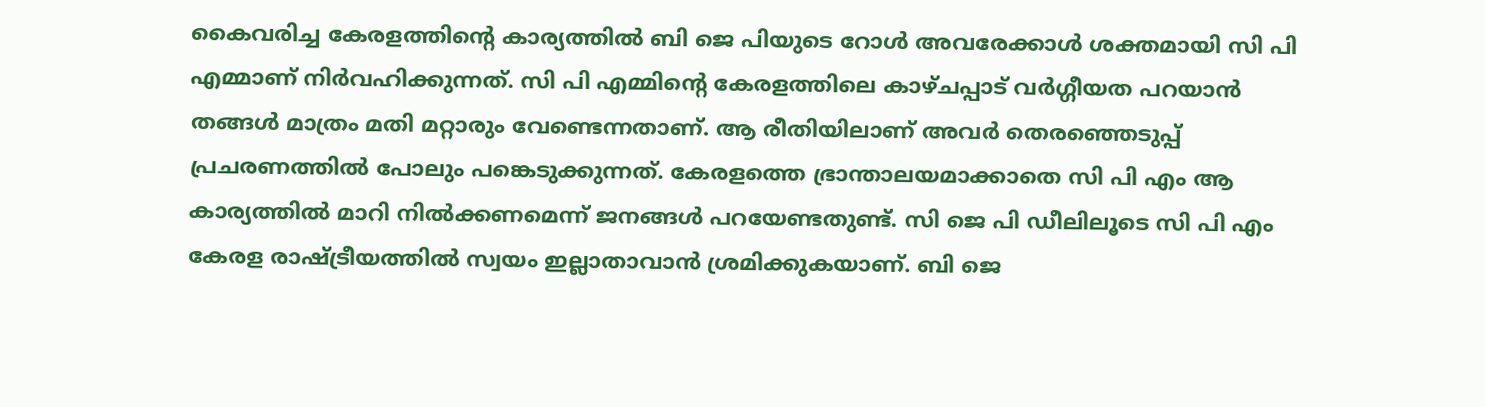കൈവരിച്ച കേരളത്തിന്റെ കാര്യത്തില്‍ ബി ജെ പിയുടെ റോള്‍ അവരേക്കാള്‍ ശക്തമായി സി പി എമ്മാണ് നിര്‍വഹിക്കുന്നത്. സി പി എമ്മിന്റെ കേരളത്തിലെ കാഴ്ചപ്പാട് വര്‍ഗ്ഗീയത പറയാന്‍ തങ്ങള്‍ മാത്രം മതി മറ്റാരും വേണ്ടെന്നതാണ്. ആ രീതിയിലാണ് അവര്‍ തെരഞ്ഞെടുപ്പ് പ്രചരണത്തില്‍ പോലും പങ്കെടുക്കുന്നത്. കേരളത്തെ ഭ്രാന്താലയമാക്കാതെ സി പി എം ആ കാര്യത്തില്‍ മാറി നില്‍ക്കണമെന്ന് ജനങ്ങള്‍ പറയേണ്ടതുണ്ട്. സി ജെ പി ഡീലിലൂടെ സി പി എം കേരള രാഷ്ട്രീയത്തില്‍ സ്വയം ഇല്ലാതാവാന്‍ ശ്രമിക്കുകയാണ്. ബി ജെ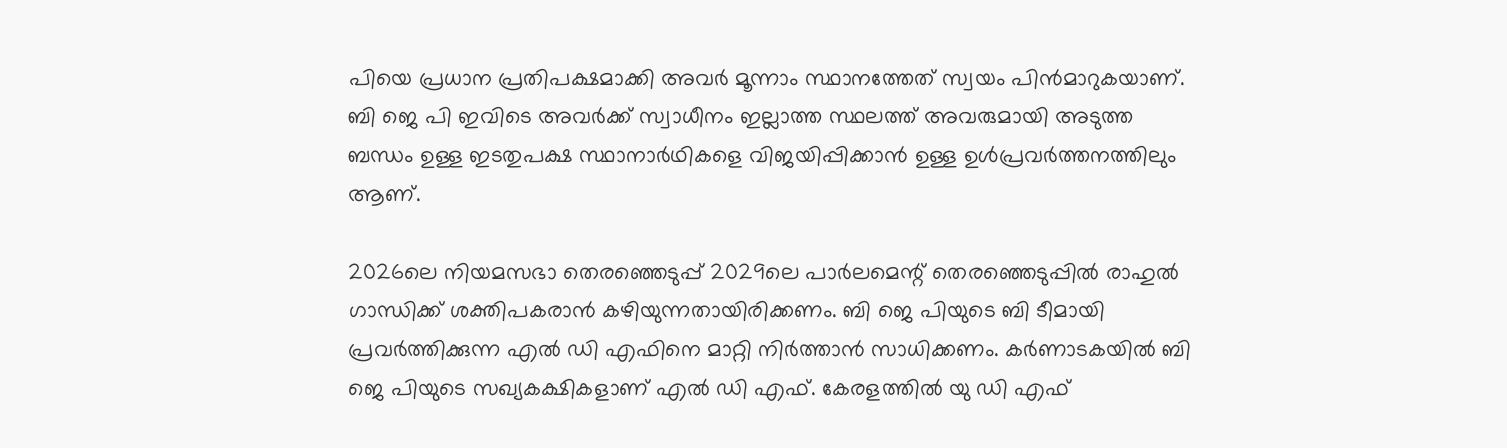പിയെ പ്രധാന പ്രതിപക്ഷമാക്കി അവര്‍ മൂന്നാം സ്ഥാനത്തേത് സ്വയം പിന്‍മാറുകയാണ്. ബി ജെ പി ഇവിടെ അവര്‍ക്ക് സ്വാധീനം ഇല്ലാത്ത സ്ഥലത്ത് അവരുമായി അടുത്ത ബന്ധം ഉള്ള ഇടതുപക്ഷ സ്ഥാനാര്‍ഥികളെ വിജയിപ്പിക്കാന്‍ ഉള്ള ഉള്‍പ്രവര്‍ത്തനത്തിലും ആണ്.

2026ലെ നിയമസഭാ തെരഞ്ഞെടുപ്പ് 2029ലെ പാര്‍ലമെന്റ് തെരഞ്ഞെടുപ്പില്‍ രാഹുല്‍ ഗാന്ധിക്ക് ശക്തിപകരാന്‍ കഴിയുന്നതായിരിക്കണം. ബി ജെ പിയുടെ ബി ടീമായി പ്രവര്‍ത്തിക്കുന്ന എല്‍ ഡി എഫിനെ മാറ്റി നിര്‍ത്താന്‍ സാധിക്കണം. കര്‍ണാടകയില്‍ ബി ജെ പിയുടെ സഖ്യകക്ഷികളാണ് എല്‍ ഡി എഫ്. കേരളത്തില്‍ യു ഡി എഫ്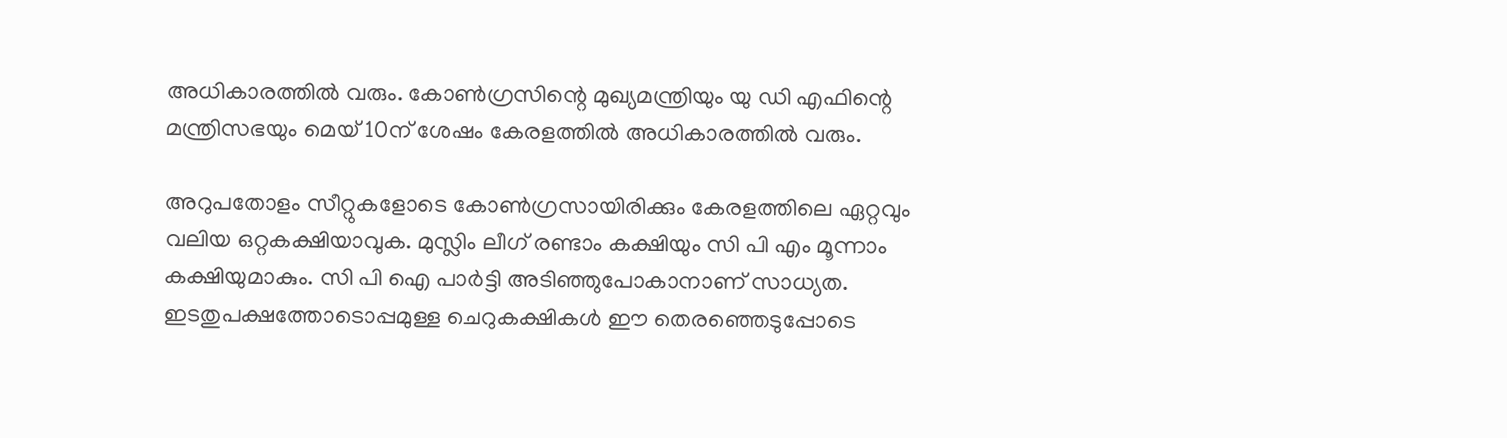അധികാരത്തില്‍ വരും. കോണ്‍ഗ്രസിന്റെ മുഖ്യമന്ത്രിയും യു ഡി എഫിന്റെ മന്ത്രിസഭയും മെയ് 10ന് ശേഷം കേരളത്തില്‍ അധികാരത്തില്‍ വരും.

അറുപതോളം സീറ്റുകളോടെ കോണ്‍ഗ്രസായിരിക്കും കേരളത്തിലെ ഏറ്റവും വലിയ ഒറ്റകക്ഷിയാവുക. മുസ്ലിം ലീഗ് രണ്ടാം കക്ഷിയും സി പി എം മൂന്നാം കക്ഷിയുമാകും. സി പി ഐ പാര്‍ട്ടി അടിഞ്ഞുപോകാനാണ് സാധ്യത. ഇടതുപക്ഷത്തോടൊപ്പമുള്ള ചെറുകക്ഷികള്‍ ഈ തെരഞ്ഞെടുപ്പോടെ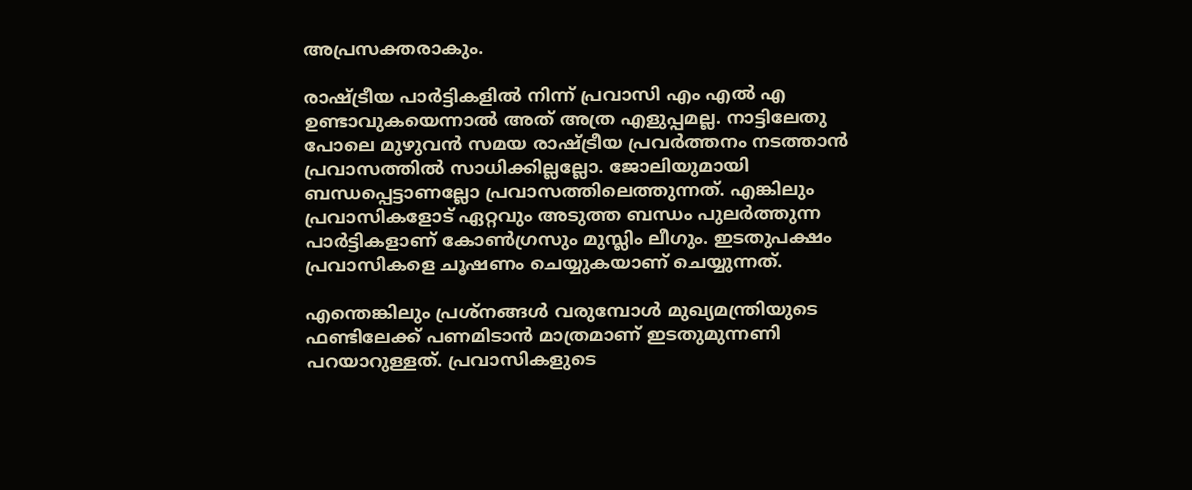അപ്രസക്തരാകും.

രാഷ്ട്രീയ പാര്‍ട്ടികളില്‍ നിന്ന് പ്രവാസി എം എല്‍ എ ഉണ്ടാവുകയെന്നാല്‍ അത് അത്ര എളുപ്പമല്ല. നാട്ടിലേതു പോലെ മുഴുവന്‍ സമയ രാഷ്ട്രീയ പ്രവര്‍ത്തനം നടത്താന്‍ പ്രവാസത്തില്‍ സാധിക്കില്ലല്ലോ. ജോലിയുമായി ബന്ധപ്പെട്ടാണല്ലോ പ്രവാസത്തിലെത്തുന്നത്. എങ്കിലും പ്രവാസികളോട് ഏറ്റവും അടുത്ത ബന്ധം പുലര്‍ത്തുന്ന പാര്‍ട്ടികളാണ് കോണ്‍ഗ്രസും മുസ്ലിം ലീഗും. ഇടതുപക്ഷം പ്രവാസികളെ ചൂഷണം ചെയ്യുകയാണ് ചെയ്യുന്നത്.

എന്തെങ്കിലും പ്രശ്‌നങ്ങള്‍ വരുമ്പോള്‍ മുഖ്യമന്ത്രിയുടെ ഫണ്ടിലേക്ക് പണമിടാന്‍ മാത്രമാണ് ഇടതുമുന്നണി പറയാറുള്ളത്. പ്രവാസികളുടെ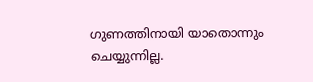ഗുണത്തിനായി യാതൊന്നും ചെയ്യുന്നില്ല.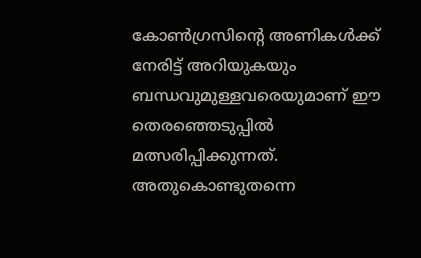കോണ്‍ഗ്രസിന്റെ അണികള്‍ക്ക് നേരിട്ട് അറിയുകയും ബന്ധവുമുള്ളവരെയുമാണ് ഈ തെരഞ്ഞെടുപ്പില്‍ മത്സരിപ്പിക്കുന്നത്. അതുകൊണ്ടുതന്നെ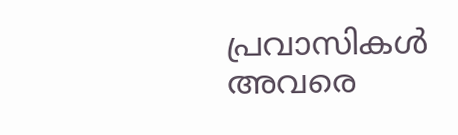പ്രവാസികള്‍ അവരെ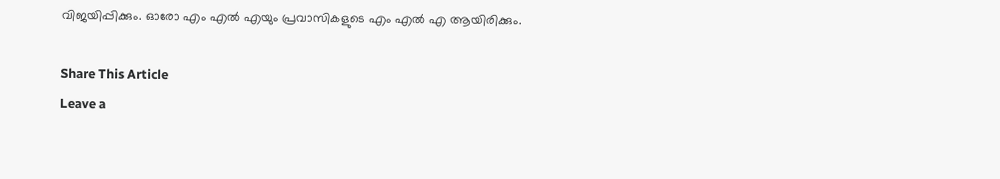വിജയിപ്പിക്കും. ഓരോ എം എല്‍ എയും പ്രവാസികളുടെ എം എല്‍ എ ആയിരിക്കും.

Share This Article
Leave a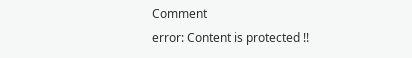Comment
error: Content is protected !!